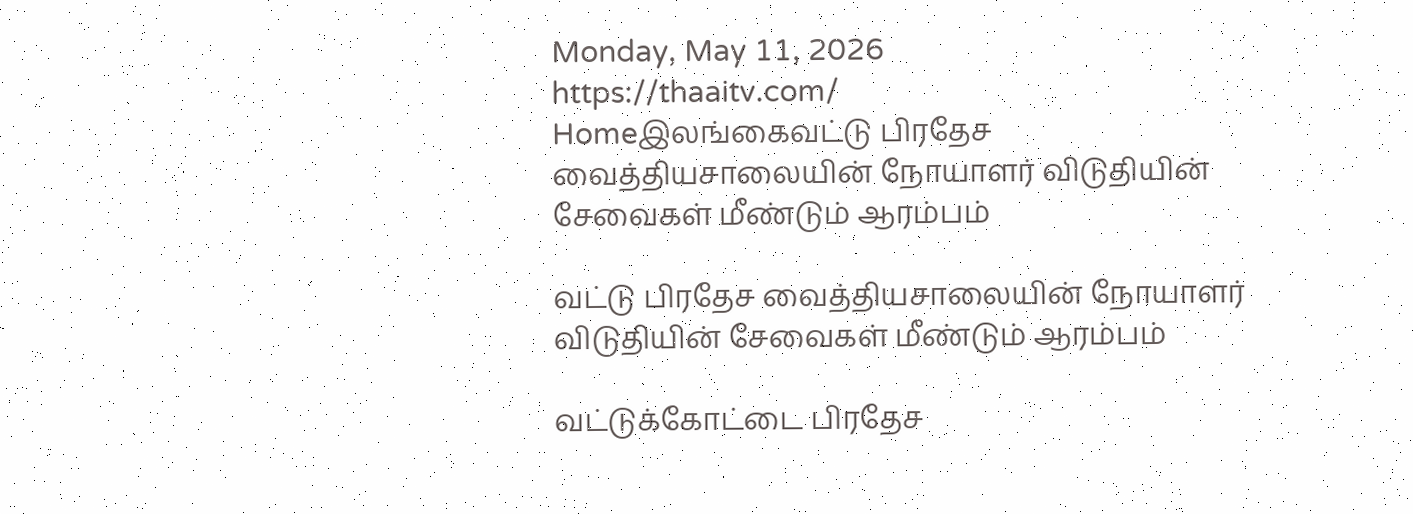Monday, May 11, 2026
https://thaaitv.com/
Homeஇலங்கைவட்டு பிரதேச வைத்தியசாலையின் நோயாளர் விடுதியின் சேவைகள் மீண்டும் ஆரம்பம்

வட்டு பிரதேச வைத்தியசாலையின் நோயாளர் விடுதியின் சேவைகள் மீண்டும் ஆரம்பம்

வட்டுக்கோட்டை பிரதேச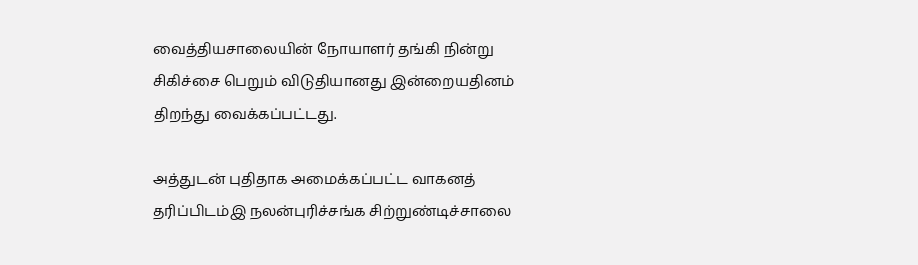வைத்தியசாலையின் நோயாளர் தங்கி நின்று சிகிச்சை பெறும் விடுதியானது இன்றையதினம் திறந்து வைக்கப்பட்டது.

அத்துடன் புதிதாக அமைக்கப்பட்ட வாகனத் தரிப்பிடம்இ நலன்புரிச்சங்க சிற்றுண்டிச்சாலை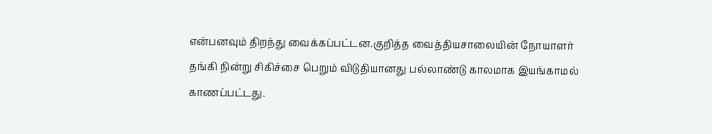என்பனவும் திறந்து வைக்கப்பட்டன.குறித்த வைத்தியசாலையின் நோயாளர் தங்கி நின்று சிகிச்சை பெறும் விடுதியானது பல்லாண்டு காலமாக இயங்காமல் காணப்பட்டது.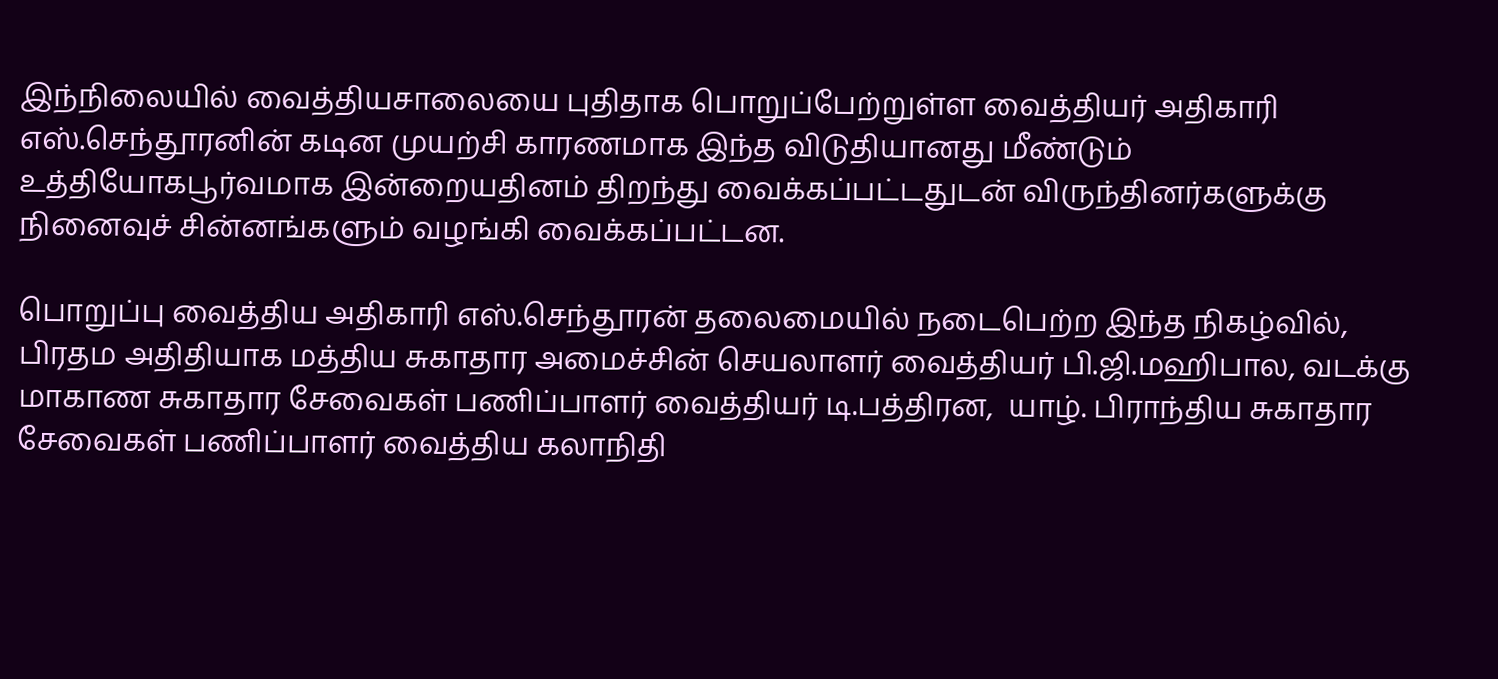இந்நிலையில் வைத்தியசாலையை புதிதாக பொறுப்பேற்றுள்ள வைத்தியர் அதிகாரி எஸ்.செந்தூரனின் கடின முயற்சி காரணமாக இந்த விடுதியானது மீண்டும் உத்தியோகபூர்வமாக இன்றையதினம் திறந்து வைக்கப்பட்டதுடன் விருந்தினர்களுக்கு நினைவுச் சின்னங்களும் வழங்கி வைக்கப்பட்டன.

பொறுப்பு வைத்திய அதிகாரி எஸ்.செந்தூரன் தலைமையில் நடைபெற்ற இந்த நிகழ்வில்,  பிரதம அதிதியாக மத்திய சுகாதார அமைச்சின் செயலாளர் வைத்தியர் பி.ஜி.மஹிபால, வடக்கு மாகாண சுகாதார சேவைகள் பணிப்பாளர் வைத்தியர் டி.பத்திரன,  யாழ். பிராந்திய சுகாதார சேவைகள் பணிப்பாளர் வைத்திய கலாநிதி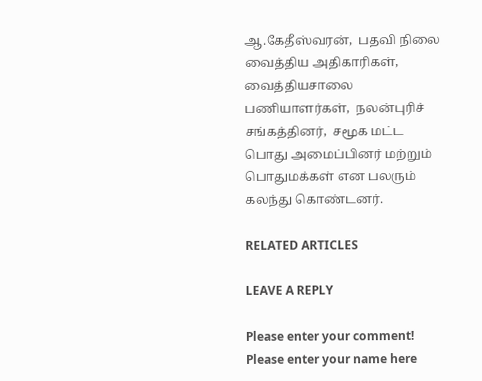ஆ.கேதீஸ்வரன்,  பதவி நிலை வைத்திய அதிகாரிகள்,  வைத்தியசாலை பணியாளர்கள்,  நலன்புரிச் சங்கத்தினர்,  சமூக மட்ட பொது அமைப்பினர் மற்றும் பொதுமக்கள் என பலரும் கலந்து கொண்டனர்.

RELATED ARTICLES

LEAVE A REPLY

Please enter your comment!
Please enter your name here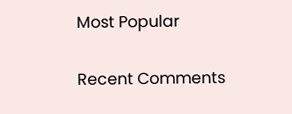Most Popular

Recent Comments